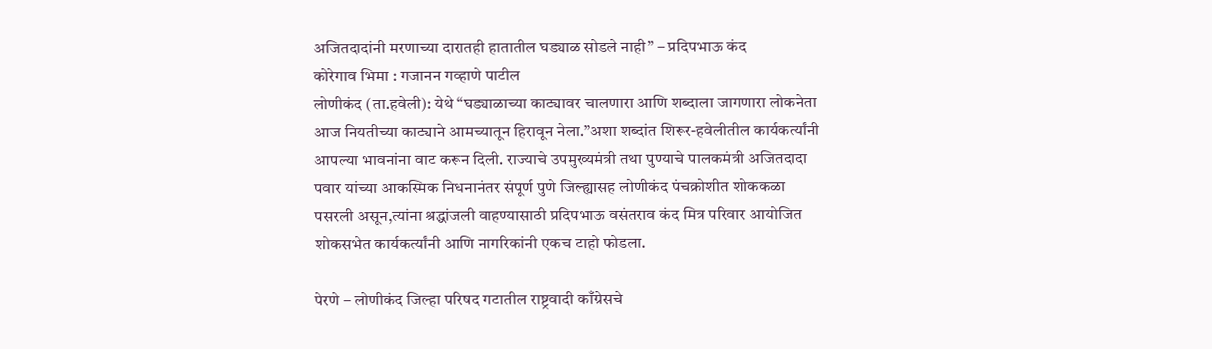अजितदादांनी मरणाच्या दारातही हातातील घड्याळ सोडले नाही” – प्रदिपभाऊ कंद
कोरेगाव भिमा : गजानन गव्हाणे पाटील
लोणीकंद (ता.हवेली): येथे “घड्याळाच्या काट्यावर चालणारा आणि शब्दाला जागणारा लोकनेता आज नियतीच्या काट्याने आमच्यातून हिरावून नेला.”अशा शब्दांत शिरूर-हवेलीतील कार्यकर्त्यांनी आपल्या भावनांना वाट करून दिली. राज्याचे उपमुख्यमंत्री तथा पुण्याचे पालकमंत्री अजितदादा पवार यांच्या आकस्मिक निधनानंतर संपूर्ण पुणे जिल्ह्यासह लोणीकंद पंचक्रोशीत शोककळा पसरली असून,त्यांना श्रद्धांजली वाहण्यासाठी प्रदिपभाऊ वसंतराव कंद मित्र परिवार आयोजित शोकसभेत कार्यकर्त्यांनी आणि नागरिकांनी एकच टाहो फोडला.

पेरणे – लोणीकंद जिल्हा परिषद गटातील राष्ट्रवादी काँग्रेसचे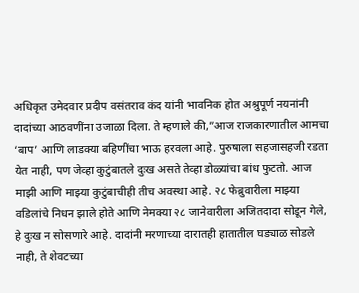अधिकृत उमेदवार प्रदीप वसंतराव कंद यांनी भावनिक होत अश्रुपूर्ण नयनांनी दादांच्या आठवणींना उजाळा दिला. ते म्हणाले की,”आज राजकारणातील आमचा ‘बाप’ आणि लाडक्या बहिणींचा भाऊ हरवला आहे. पुरुषाला सहजासहजी रडता येत नाही, पण जेव्हा कुटुंबातले दुःख असते तेव्हा डोळ्यांचा बांध फुटतो. आज माझी आणि माझ्या कुटुंबाचीही तीच अवस्था आहे. २८ फेब्रुवारीला माझ्या वडिलांचे निधन झाले होते आणि नेमक्या २८ जानेवारीला अजितदादा सोडून गेले, हे दुःख न सोसणारे आहे. दादांनी मरणाच्या दारातही हातातील घड्याळ सोडले नाही, ते शेवटच्या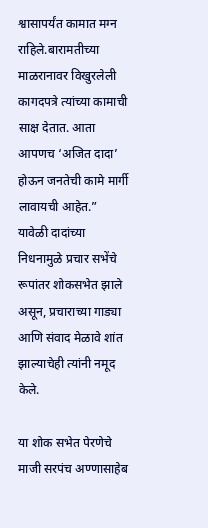श्वासापर्यंत कामात मग्न राहिले.बारामतीच्या माळरानावर विखुरलेली कागदपत्रे त्यांच्या कामाची साक्ष देतात. आता आपणच ‘अजित दादा’ होऊन जनतेची कामे मार्गी लावायची आहेत.” यावेळी दादांच्या निधनामुळे प्रचार सभेंचे रूपांतर शोकसभेत झाले असून, प्रचाराच्या गाड्या आणि संवाद मेळावे शांत झाल्याचेही त्यांनी नमूद केले.

या शोक सभेत पेरणेचे माजी सरपंच अण्णासाहेब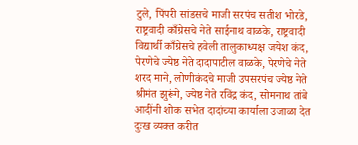टुले, पिंपरी सांडसचे माजी सरपंच सतीश भोरडे, राष्ट्रवादी काँग्रेसचे नेते साईनाथ वाळके, राष्ट्रवादी विद्यार्थी काँग्रेसचे हवेली तालुकाध्यक्ष जयेश कंद, पेरणेचे ज्येष्ठ नेते दादापाटील वाळके, पेरणेचे नेते शरद माने, लोणीकंदचे माजी उपसरपंच ज्येष्ठ नेते श्रीमंत झुरूंगे, ज्येष्ठ नेते रविंद्र कंद, सोमनाथ तांबे आदींनी शोक सभेत दादांच्या कार्याला उजाळा देत दुःख व्यक्त करीत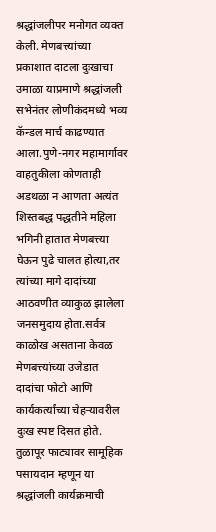श्रद्धांजलीपर मनोगत व्यक्त केली. मेणबत्त्यांच्या प्रकाशात दाटला दुःखाचा उमाळा याप्रमाणे श्रद्धांजली सभेनंतर लोणीकंदमध्ये भव्य कॅन्डल मार्च काढण्यात आला.पुणे-नगर महामार्गावर वाहतुकीला कोणताही अडथळा न आणता अत्यंत शिस्तबद्ध पद्धतीने महिला भगिनी हातात मेणबत्त्या घेऊन पुढे चालत होत्या,तर त्यांच्या मागे दादांच्या आठवणीत व्याकुळ झालेला जनसमुदाय होता.सर्वत्र काळोख असताना केवळ मेणबत्त्यांच्या उजेडात दादांचा फोटो आणि कार्यकर्त्यांच्या चेहऱ्यावरील दुःख स्पष्ट दिसत होते. तुळापूर फाट्यावर सामूहिक पसायदान म्हणून या श्रद्धांजली कार्यक्रमाची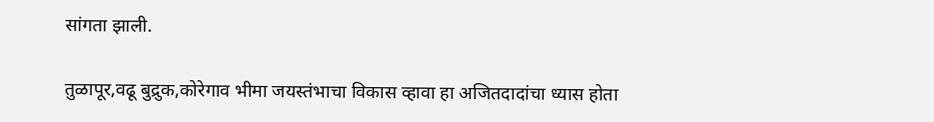सांगता झाली.

तुळापूर,वढू बुद्रुक,कोरेगाव भीमा जयस्तंभाचा विकास व्हावा हा अजितदादांचा ध्यास होता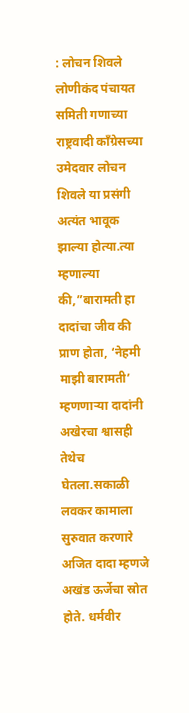: लोचन शिवले
लोणीकंद पंचायत समिती गणाच्या राष्ट्रवादी काँग्रेसच्या उमेदवार लोचन शिवले या प्रसंगी अत्यंत भावूक झाल्या होत्या.त्या म्हणाल्या की,”बारामती हा दादांचा जीव की प्राण होता, ‘नेहमी माझी बारामती’ म्हणणाऱ्या दादांनी अखेरचा श्वासही तेथेच घेतला.सकाळी लवकर कामाला सुरुवात करणारे अजित दादा म्हणजे अखंड ऊर्जेचा स्रोत होते. धर्मवीर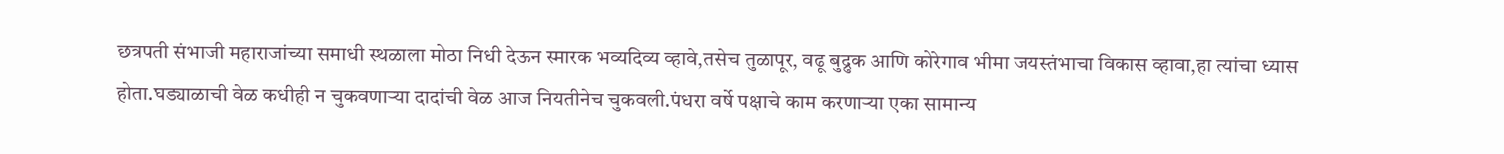छत्रपती संभाजी महाराजांच्या समाधी स्थळाला मोठा निधी देऊन स्मारक भव्यदिव्य व्हावे,तसेच तुळापूर, वढू बुद्रुक आणि कोरेगाव भीमा जयस्तंभाचा विकास व्हावा,हा त्यांचा ध्यास होता.घड्याळाची वेळ कधीही न चुकवणाऱ्या दादांची वेळ आज नियतीनेच चुकवली.पंधरा वर्षे पक्षाचे काम करणाऱ्या एका सामान्य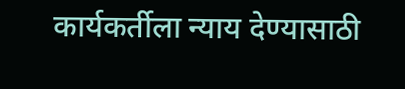कार्यकर्तीला न्याय देण्यासाठी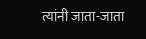त्यांनी जाता-जाता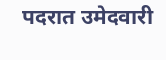पदरात उमेदवारी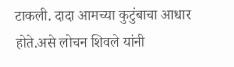टाकली. दादा आमच्या कुटुंबाचा आधार होते.असे लोचन शिवले यांनी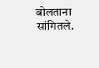बोलताना सांगितले.